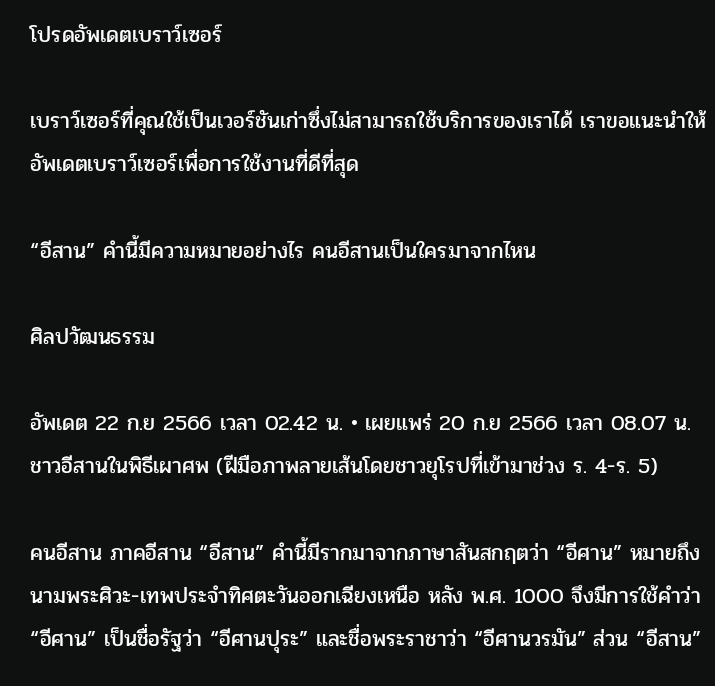โปรดอัพเดตเบราว์เซอร์

เบราว์เซอร์ที่คุณใช้เป็นเวอร์ชันเก่าซึ่งไม่สามารถใช้บริการของเราได้ เราขอแนะนำให้อัพเดตเบราว์เซอร์เพื่อการใช้งานที่ดีที่สุด

“อีสาน” คำนี้มีความหมายอย่างไร คนอีสานเป็นใครมาจากไหน

ศิลปวัฒนธรรม

อัพเดต 22 ก.ย 2566 เวลา 02.42 น. • เผยแพร่ 20 ก.ย 2566 เวลา 08.07 น.
ชาวอีสานในพิธีเผาศพ (ฝีมือภาพลายเส้นโดยชาวยุโรปที่เข้ามาช่วง ร. 4-ร. 5)

คนอีสาน ภาคอีสาน “อีสาน” คำนี้มีรากมาจากภาษาสันสกฤตว่า “อีศาน” หมายถึง นามพระศิวะ-เทพประจำทิศตะวันออกเฉียงเหนือ หลัง พ.ศ. 1000 จึงมีการใช้คำว่า “อีศาน” เป็นชื่อรัฐว่า “อีศานปุระ” และชื่อพระราชาว่า “อีศานวรมัน” ส่วน “อีสาน”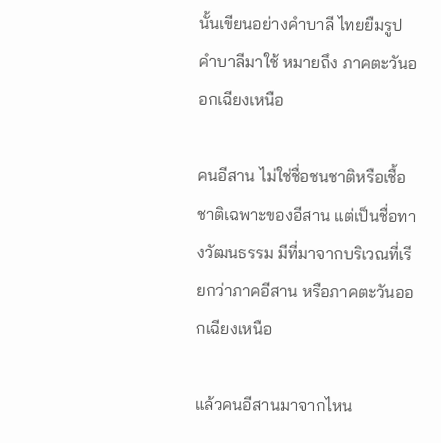นั้นเขียนอย่างคำบาลี ไทยยืมรูปคำบาลีมาใช้ หมายถึง ภาคตะวันออกเฉียงเหนือ

คนอีสาน ไม่ใช่ชื่อชนชาติหรือเชื้อชาติเฉพาะของอีสาน แต่เป็นชื่อทางวัฒนธรรม มีที่มาจากบริเวณที่เรียกว่าภาคอีสาน หรือภาคตะวันออกเฉียงเหนือ

แล้วคนอีสานมาจากไหน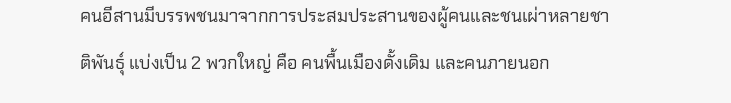คนอีสานมีบรรพชนมาจากการประสมประสานของผู้คนและชนเผ่าหลายชาติพันธุ์ แบ่งเป็น 2 พวกใหญ่ คือ คนพื้นเมืองดั้งเดิม และคนภายนอก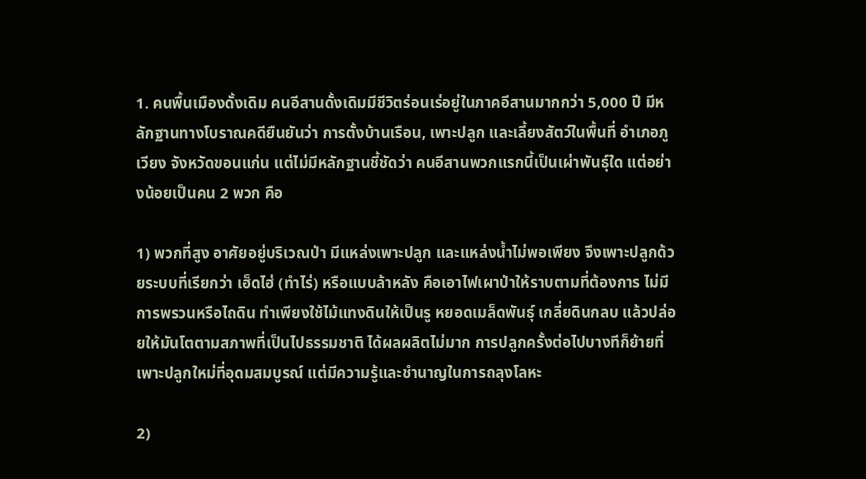1. คนพื้นเมืองดั้งเดิม คนอีสานดั้งเดิมมีชีวิตร่อนเร่อยู่ในภาคอีสานมากกว่า 5,000 ปี มีหลักฐานทางโบราณคดียืนยันว่า การตั้งบ้านเรือน, เพาะปลูก และเลี้ยงสัตว์ในพื้นที่ อำเภอภูเวียง จังหวัดขอนแก่น แต่ไม่มีหลักฐานชี้ชัดว่า คนอีสานพวกแรกนี้เป็นเผ่าพันธุ์ใด แต่อย่างน้อยเป็นคน 2 พวก คือ

1) พวกที่สูง อาศัยอยู่บริเวณป่า มีแหล่งเพาะปลูก และแหล่งน้ำไม่พอเพียง จึงเพาะปลูกด้วยระบบที่เรียกว่า เฮ็ดไฮ่ (ทำไร่) หรือแบบล้าหลัง คือเอาไฟเผาป่าให้ราบตามที่ต้องการ ไม่มีการพรวนหรือไถดิน ทำเพียงใช้ไม้แทงดินให้เป็นรู หยอดเมล็ดพันธ์ุ เกลี่ยดินกลบ แล้วปล่อยให้มันโตตามสภาพที่เป็นไปธรรมชาติ ได้ผลผลิตไม่มาก การปลูกครั้งต่อไปบางทีก็ย้ายที่เพาะปลูกใหม่ที่อุดมสมบูรณ์ แต่มีความรู้และชำนาญในการถลุงโลหะ

2)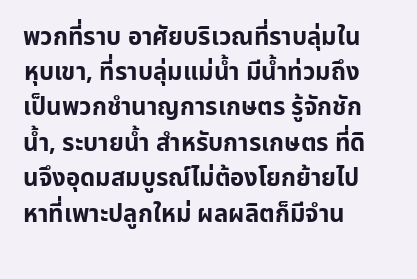พวกที่ราบ อาศัยบริเวณที่ราบลุ่มในหุบเขา, ที่ราบลุ่มแม่น้ำ มีน้ำท่วมถึง เป็นพวกชำนาญการเกษตร รู้จักชักน้ำ, ระบายน้ำ สำหรับการเกษตร ที่ดินจึงอุดมสมบูรณ์ไม่ต้องโยกย้ายไปหาที่เพาะปลูกใหม่ ผลผลิตก็มีจำน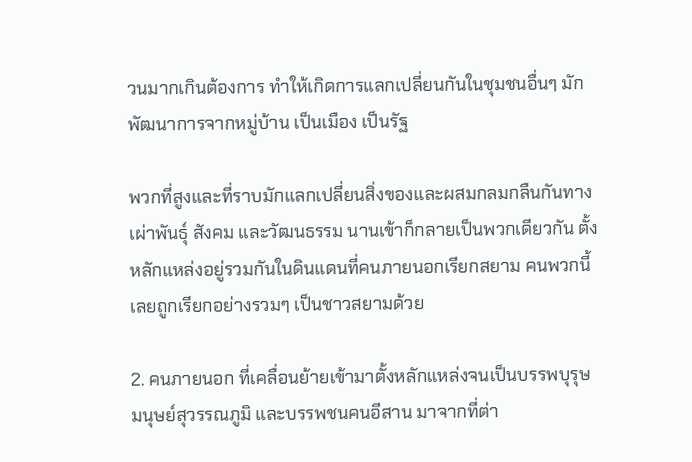วนมากเกินต้องการ ทำให้เกิดการแลกเปลี่ยนกันในชุมชนอื่นๆ มักพัฒนาการจากหมู่บ้าน เป็นเมือง เป็นรัฐ

พวกที่สูงและที่ราบมักแลกเปลี่ยนสิ่งของและผสมกลมกลืนกันทางเผ่าพันธุ์ สังคม และวัฒนธรรม นานเข้าก็กลายเป็นพวกเดียวกัน ตั้งหลักแหล่งอยู่รวมกันในดินแดนที่คนภายนอกเรียกสยาม คนพวกนี้เลยถูกเรียกอย่างรวมๆ เป็นชาวสยามด้วย

2. คนภายนอก ที่เคลื่อนย้ายเข้ามาตั้งหลักแหล่งจนเป็นบรรพบุรุษมนุษย์สุวรรณภูมิ และบรรพชนคนอีสาน มาจากที่ต่า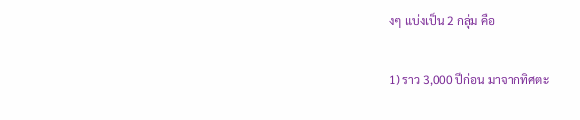งๆ แบ่งเป็น 2 กลุ่ม คือ

1) ราว 3,000 ปีก่อน มาจากทิศตะ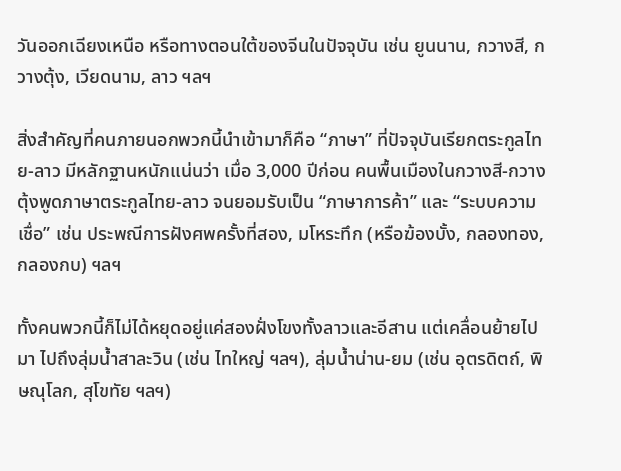วันออกเฉียงเหนือ หรือทางตอนใต้ของจีนในปัจจุบัน เช่น ยูนนาน, กวางสี, กวางตุ้ง, เวียดนาม, ลาว ฯลฯ

สิ่งสำคัญที่คนภายนอกพวกนี้นำเข้ามาก็คือ “ภาษา” ที่ปัจจุบันเรียกตระกูลไทย-ลาว มีหลักฐานหนักแน่นว่า เมื่อ 3,000 ปีก่อน คนพื้นเมืองในกวางสี-กวางตุ้งพูดภาษาตระกูลไทย-ลาว จนยอมรับเป็น “ภาษาการค้า” และ “ระบบความเชื่อ” เช่น ประพณีการฝังศพครั้งที่สอง, มโหระทึก (หรือฆ้องบั้ง, กลองทอง, กลองกบ) ฯลฯ

ทั้งคนพวกนี้ก็ไม่ได้หยุดอยู่แค่สองฝั่งโขงทั้งลาวและอีสาน แต่เคลื่อนย้ายไปมา ไปถึงลุ่มน้ำสาละวิน (เช่น ไทใหญ่ ฯลฯ), ลุ่มน้ำน่าน-ยม (เช่น อุตรดิตถ์, พิษณุโลก, สุโขทัย ฯลฯ)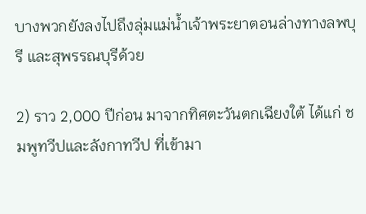บางพวกยังลงไปถึงลุ่มแม่น้ำเจ้าพระยาตอนล่างทางลพบุรี และสุพรรณบุรีด้วย

2) ราว 2,000 ปีก่อน มาจากทิศตะวันตกเฉียงใต้ ได้แก่ ชมพูทวีปและลังกาทวีป ที่เข้ามา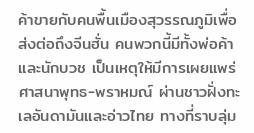ค้าขายกับคนพื้นเมืองสุวรรณภูมิเพื่อส่งต่อถึงจีนฮั่น คนพวกนี้มีทั้งพ่อค้าและนักบวช เป็นเหตุให้มีการเผยแพร่ศาสนาพุทธ-พราหมณ์ ผ่านชาวฝั่งทะเลอันดามันและอ่าวไทย ทางที่ราบลุ่ม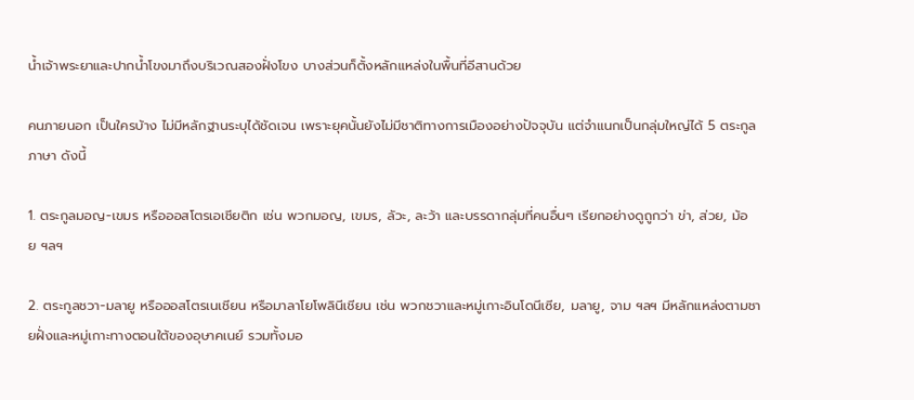น้ำเจ้าพระยาและปากน้ำโขงมาถึงบริเวณสองฝั่งโขง บางส่วนก็ตั้งหลักแหล่งในพื้นที่อีสานด้วย

คนภายนอก เป็นใครบ้าง ไม่มีหลักฐานระบุได้ชัดเจน เพราะยุคนั้นยังไม่มีชาติทางการเมืองอย่างปัจจุบัน แต่จำแนกเป็นกลุ่มใหญ่ได้ 5 ตระกูลภาษา ดังนี้

1. ตระกูลมอญ-เขมร หรือออสโตรเอเชียติก เช่น พวกมอญ, เขมร, ลัวะ, ละว้า และบรรดากลุ่มที่คนอื่นๆ เรียกอย่างดูถูกว่า ข่า, ส่วย, ม้อย ฯลฯ

2. ตระกูลชวา-มลายู หรือออสโตรเนเชียน หรือมาลาโยโพลินีเชียน เช่น พวกชวาและหมู่เกาะอินโดนีเซีย, มลายู, จาม ฯลฯ มีหลักแหล่งตามชายฝั่งและหมู่เกาะทางตอนใต้ของอุษาคเนย์ รวมทั้งมอ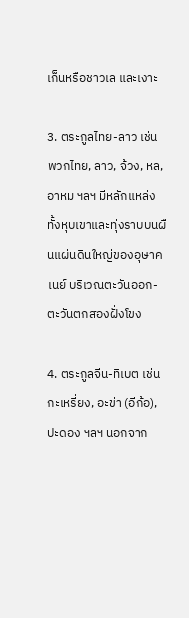เก็นหรือชาวเล และเงาะ

3. ตระกูลไทย-ลาว เช่น พวกไทย, ลาว, จ้วง, หล, อาหม ฯลฯ มีหลักแหล่งทั้งหุบเขาและทุ่งราบบนผืนแผ่นดินใหญ่ของอุษาคเนย์ บริเวณตะวันออก-ตะวันตกสองฝั่งโขง

4. ตระกูลจีน-ทิเบต เช่น กะเหรี่ยง, อะข่า (อีก้อ), ปะดอง ฯลฯ นอกจาก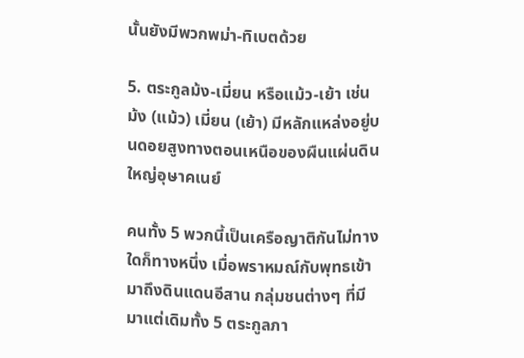นั้นยังมีพวกพม่า-ทิเบตด้วย

5. ตระกูลม้ง-เมี่ยน หรือแม้ว-เย้า เช่น ม้ง (แม้ว) เมี่ยน (เย้า) มีหลักแหล่งอยู่บนดอยสูงทางตอนเหนือของผืนแผ่นดินใหญ่อุษาคเนย์

คนทั้ง 5 พวกนี้เป็นเครือญาติกันไม่ทางใดก็ทางหนึ่ง เมื่อพราหมณ์กับพุทธเข้ามาถึงดินแดนอีสาน กลุ่มชนต่างๆ ที่มีมาแต่เดิมทั้ง 5 ตระกูลภา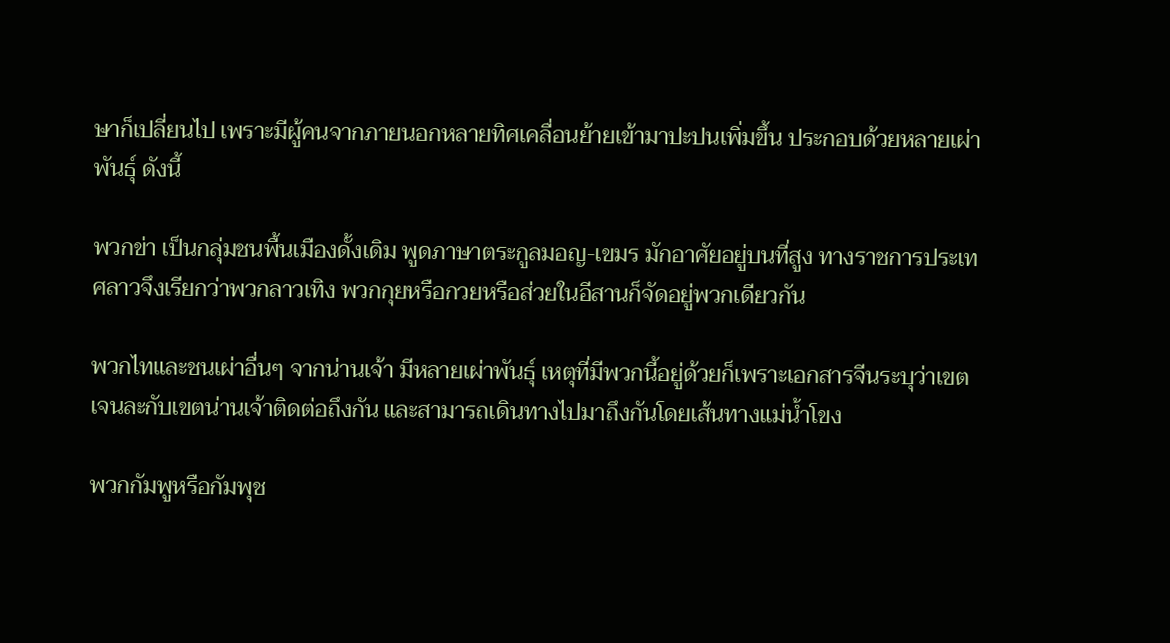ษาก็เปลี่ยนไป เพราะมีผู้คนจากภายนอกหลายทิศเคลื่อนย้ายเข้ามาปะปนเพิ่มขึ้น ประกอบด้วยหลายเผ่าพันธุ์ ดังนี้

พวกข่า เป็นกลุ่มชนพื้นเมืองดั้งเดิม พูดภาษาตระกูลมอญ-เขมร มักอาศัยอยู่บนที่สูง ทางราชการประเทศลาวจึงเรียกว่าพวกลาวเทิง พวกกุยหรือกวยหรือส่วยในอีสานก็จัดอยู่พวกเดียวกัน

พวกไทและชนเผ่าอื่นๆ จากน่านเจ้า มีหลายเผ่าพันธุ์ เหตุที่มีพวกนี้อยู่ด้วยก็เพราะเอกสารจีนระบุว่าเขตเจนละกับเขตน่านเจ้าติดต่อถึงกัน และสามารถเดินทางไปมาถึงกันโดยเส้นทางแม่น้ำโขง

พวกกัมพูหรือกัมพุช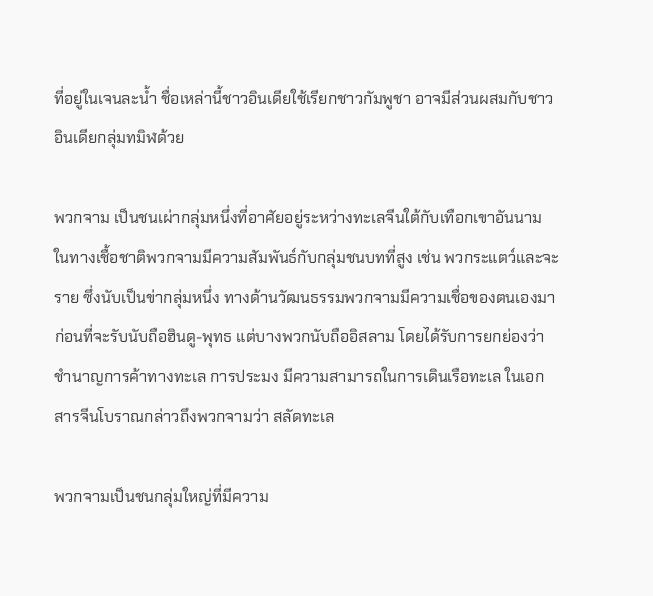ที่อยู่ในเจนละน้ำ ชื่อเหล่านี้ชาวอินเดียใช้เรียกชาวกัมพูชา อาจมีส่วนผสมกับชาวอินเดียกลุ่มทมิฬด้วย

พวกจาม เป็นชนเผ่ากลุ่มหนึ่งที่อาศัยอยู่ระหว่างทะเลจีนใต้กับเทือกเขาอันนาม ในทางเชื้อชาติพวกจามมีความสัมพันธ์กับกลุ่มชนบทที่สูง เช่น พวกระแตว์และจะราย ซึ่งนับเป็นข่ากลุ่มหนึ่ง ทางด้านวัฒนธรรมพวกจามมีความเชื่อของตนเองมาก่อนที่จะรับนับถือฮินดู-พุทธ แต่บางพวกนับถืออิสลาม โดยได้รับการยกย่องว่าชำนาญการค้าทางทะเล การประมง มีความสามารถในการเดินเรือทะเล ในเอกสารจีนโบราณกล่าวถึงพวกจามว่า สลัดทะเล

พวกจามเป็นชนกลุ่มใหญ่ที่มีความ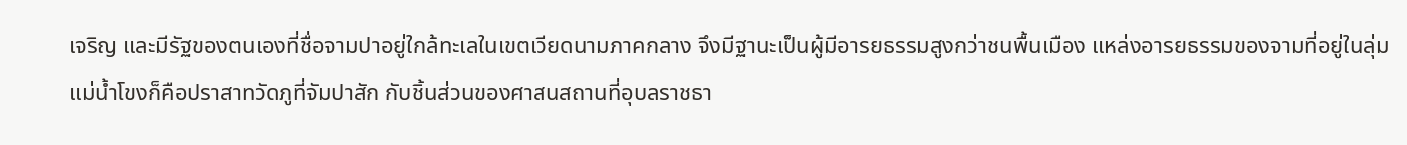เจริญ และมีรัฐของตนเองที่ชื่อจามปาอยู่ใกล้ทะเลในเขตเวียดนามภาคกลาง จึงมีฐานะเป็นผู้มีอารยธรรมสูงกว่าชนพื้นเมือง แหล่งอารยธรรมของจามที่อยู่ในลุ่มแม่น้ำโขงก็คือปราสาทวัดภูที่จัมปาสัก กับชิ้นส่วนของศาสนสถานที่อุบลราชธา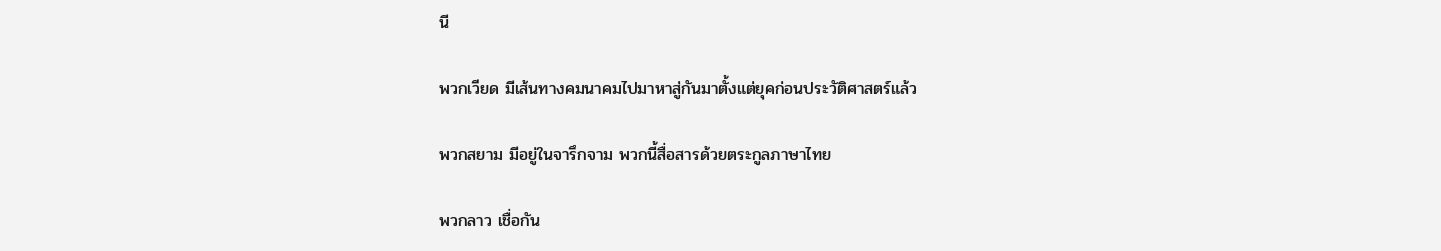นี

พวกเวียด มีเส้นทางคมนาคมไปมาหาสู่กันมาตั้งแต่ยุคก่อนประวัติศาสตร์แล้ว

พวกสยาม มีอยู่ในจารึกจาม พวกนี้สื่อสารด้วยตระกูลภาษาไทย

พวกลาว เชื่อกัน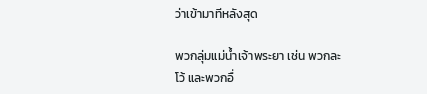ว่าเข้ามาทีหลังสุด

พวกลุ่มแม่น้ำเจ้าพระยา เช่น พวกละโว้ และพวกอื่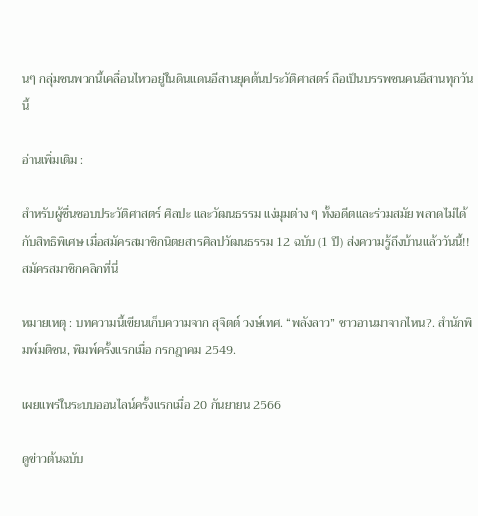นๆ กลุ่มชนพวกนี้เคลื่อนไหวอยู่ในดินแดนอีสานยุคต้นประวัติศาสตร์ ถือเป็นบรรพชนคนอีสานทุกวันนี้

อ่านเพิ่มเติม :

สำหรับผู้ชื่นชอบประวัติศาสตร์ ศิลปะ และวัฒนธรรม แง่มุมต่าง ๆ ทั้งอดีตและร่วมสมัย พลาดไม่ได้กับสิทธิพิเศษ เมื่อสมัครสมาชิกนิตยสารศิลปวัฒนธรรม 12 ฉบับ (1 ปี) ส่งความรู้ถึงบ้านแล้ววันนี้!! สมัครสมาชิกคลิกที่นี่

หมายเหตุ : บทความนี้เขียนเก็บความจาก สุจิตต์ วงษ์เทศ. “พลังลาว” ชาวอานมาจากไหน?. สำนักพิมพ์มติชน, พิมพ์ครั้งแรกเมื่อ กรกฎาคม 2549.

เผยแพร่ในระบบออนไลน์ครั้งแรกเมื่อ 20 กันยายน 2566

ดูข่าวต้นฉบับ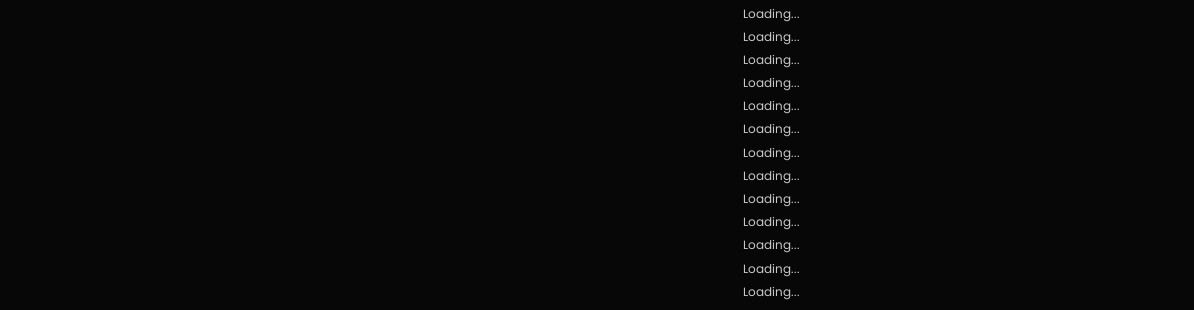Loading...
Loading...
Loading...
Loading...
Loading...
Loading...
Loading...
Loading...
Loading...
Loading...
Loading...
Loading...
Loading...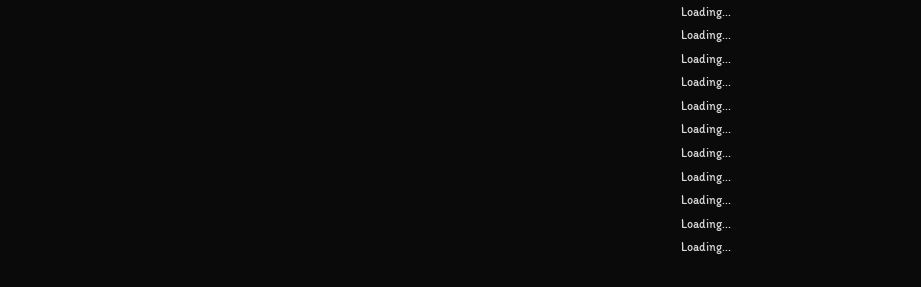Loading...
Loading...
Loading...
Loading...
Loading...
Loading...
Loading...
Loading...
Loading...
Loading...
Loading...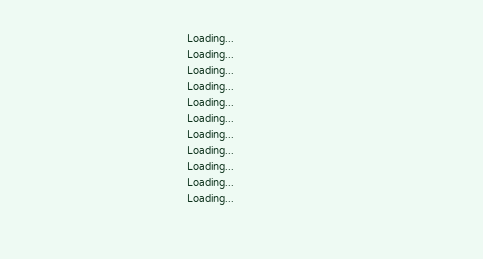Loading...
Loading...
Loading...
Loading...
Loading...
Loading...
Loading...
Loading...
Loading...
Loading...
Loading...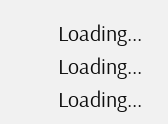Loading...
Loading...
Loading...